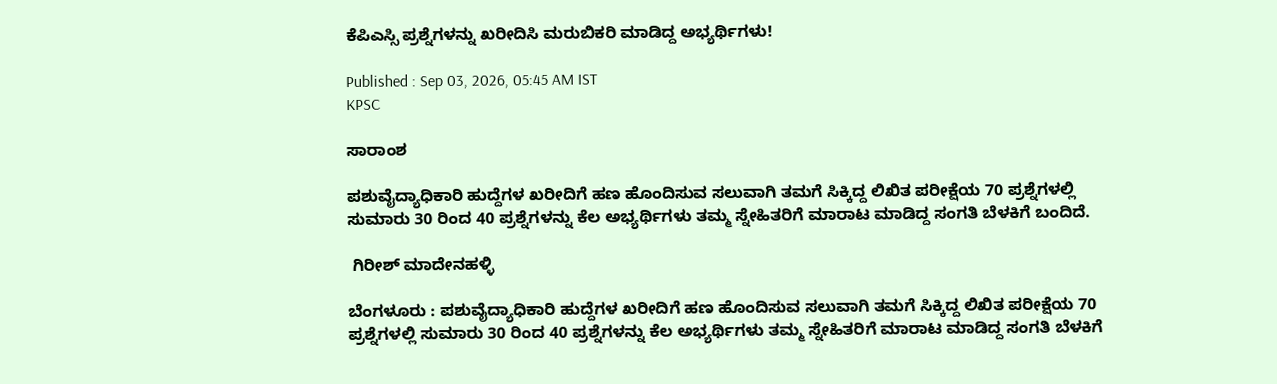ಕೆಪಿಎಸ್ಸಿ ಪ್ರಶ್ನೆಗಳನ್ನು ಖರೀದಿಸಿ ಮರುಬಿಕರಿ ಮಾಡಿದ್ದ ಅಭ್ಯರ್ಥಿಗಳು!

Published : Sep 03, 2026, 05:45 AM IST
KPSC

ಸಾರಾಂಶ

ಪಶುವೈದ್ಯಾಧಿಕಾರಿ ಹುದ್ದೆಗಳ ಖರೀದಿಗೆ ಹಣ ಹೊಂದಿಸುವ ಸಲುವಾಗಿ ತಮಗೆ ಸಿಕ್ಕಿದ್ದ ಲಿಖಿತ ಪರೀಕ್ಷೆಯ 70 ಪ್ರಶ್ನೆಗಳಲ್ಲಿ ಸುಮಾರು 30 ರಿಂದ 40 ಪ್ರಶ್ನೆಗಳನ್ನು ಕೆಲ ಅಭ್ಯರ್ಥಿಗಳು ತಮ್ಮ ಸ್ನೇಹಿತರಿಗೆ ಮಾರಾಟ ಮಾಡಿದ್ದ ಸಂಗತಿ ಬೆಳಕಿಗೆ ಬಂದಿದೆ.

 ಗಿರೀಶ್ ಮಾದೇನಹಳ್ಳಿ

ಬೆಂಗಳೂರು : ಪಶುವೈದ್ಯಾಧಿಕಾರಿ ಹುದ್ದೆಗಳ ಖರೀದಿಗೆ ಹಣ ಹೊಂದಿಸುವ ಸಲುವಾಗಿ ತಮಗೆ ಸಿಕ್ಕಿದ್ದ ಲಿಖಿತ ಪರೀಕ್ಷೆಯ 70 ಪ್ರಶ್ನೆಗಳಲ್ಲಿ ಸುಮಾರು 30 ರಿಂದ 40 ಪ್ರಶ್ನೆಗಳನ್ನು ಕೆಲ ಅಭ್ಯರ್ಥಿಗಳು ತಮ್ಮ ಸ್ನೇಹಿತರಿಗೆ ಮಾರಾಟ ಮಾಡಿದ್ದ ಸಂಗತಿ ಬೆಳಕಿಗೆ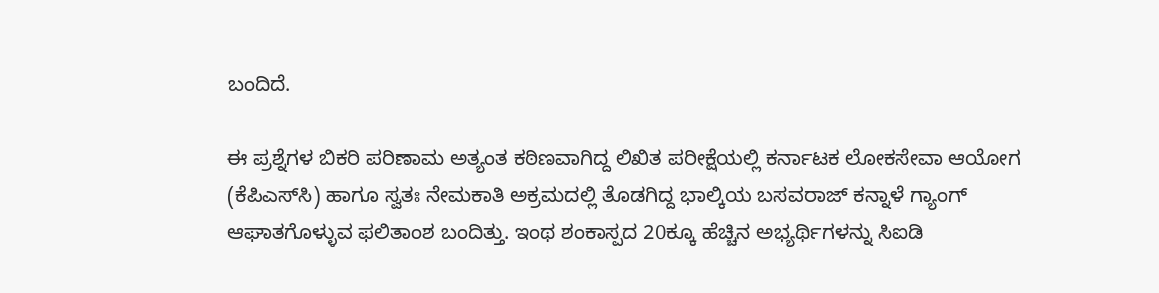ಬಂದಿದೆ.

ಈ ಪ್ರಶ್ನೆಗಳ ಬಿಕರಿ ಪರಿಣಾಮ ಅತ್ಯಂತ ಕಠಿಣವಾಗಿದ್ದ ಲಿಖಿತ ಪರೀಕ್ಷೆಯಲ್ಲಿ ಕರ್ನಾಟಕ ಲೋಕಸೇವಾ ಆಯೋಗ (ಕೆಪಿಎಸ್‌ಸಿ) ಹಾಗೂ ಸ್ವತಃ ನೇಮಕಾತಿ ಅಕ್ರಮದಲ್ಲಿ ತೊಡಗಿದ್ದ ಭಾಲ್ಕಿಯ ಬಸವರಾಜ್‌ ಕನ್ನಾಳೆ ಗ್ಯಾಂಗ್ ಆಘಾತಗೊಳ್ಳುವ ಫಲಿತಾಂಶ ಬಂದಿತ್ತು. ಇಂಥ ಶಂಕಾಸ್ಪದ 20ಕ್ಕೂ ಹೆಚ್ಚಿನ ಅಭ್ಯರ್ಥಿಗಳನ್ನು ಸಿಐಡಿ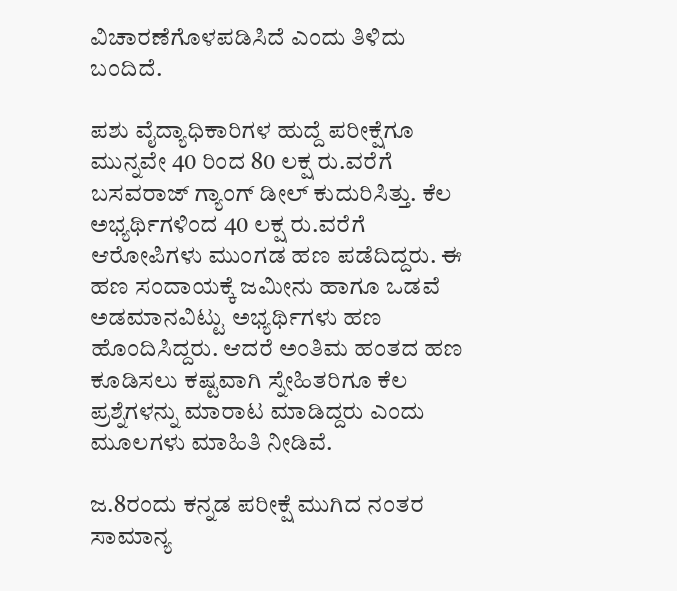ವಿಚಾರಣೆಗೊಳಪಡಿಸಿದೆ ಎಂದು ತಿಳಿದು ಬಂದಿದೆ.

ಪಶು ವೈದ್ಯಾಧಿಕಾರಿಗಳ ಹುದ್ದೆ ಪರೀಕ್ಷೆಗೂ ಮುನ್ನವೇ 40 ರಿಂದ 80 ಲಕ್ಷ ರು.ವರೆಗೆ ಬಸವರಾಜ್ ಗ್ಯಾಂಗ್ ಡೀಲ್ ಕುದುರಿಸಿತ್ತು. ಕೆಲ ಅಭ್ಯರ್ಥಿಗಳಿಂದ 40 ಲಕ್ಷ ರು.ವರೆಗೆ ಆರೋಪಿಗಳು ಮುಂಗಡ ಹಣ ಪಡೆದಿದ್ದರು. ಈ ಹಣ ಸಂದಾಯಕ್ಕೆ ಜಮೀನು ಹಾಗೂ ಒಡವೆ ಅಡಮಾನವಿಟ್ಟು ಅಭ್ಯರ್ಥಿಗಳು ಹಣ ಹೊಂದಿಸಿದ್ದರು. ಆದರೆ ಅಂತಿಮ ಹಂತದ ಹಣ ಕೂಡಿಸಲು ಕಷ್ಟವಾಗಿ ಸ್ನೇಹಿತರಿಗೂ ಕೆಲ ಪ್ರಶ್ನೆಗಳನ್ನು ಮಾರಾಟ ಮಾಡಿದ್ದರು ಎಂದು ಮೂಲಗಳು ಮಾಹಿತಿ ನೀಡಿವೆ.

ಜ.8ರಂದು ಕನ್ನಡ ಪರೀಕ್ಷೆ ಮುಗಿದ ನಂತರ ಸಾಮಾನ್ಯ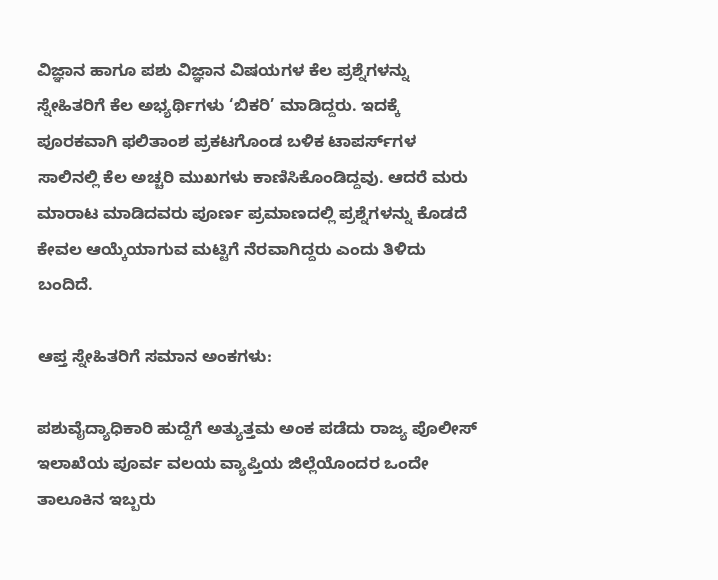ವಿಜ್ಞಾನ ಹಾಗೂ ಪಶು ವಿಜ್ಞಾನ ವಿಷಯಗಳ ಕೆಲ ಪ್ರಶ್ನೆಗಳನ್ನು ಸ್ನೇಹಿತರಿಗೆ ಕೆಲ ಅಭ್ಯರ್ಥಿಗಳು ‘ಬಿಕರಿ’ ಮಾಡಿದ್ದರು. ಇದಕ್ಕೆ ಪೂರಕವಾಗಿ ಫಲಿತಾಂಶ ಪ್ರಕಟಗೊಂಡ ಬಳಿಕ ಟಾಪರ್ಸ್‌ಗಳ ಸಾಲಿನಲ್ಲಿ ಕೆಲ ಅಚ್ಚರಿ ಮುಖಗಳು ಕಾಣಿಸಿಕೊಂಡಿದ್ದವು. ಆದರೆ ಮರು ಮಾರಾಟ ಮಾಡಿದವರು ಪೂರ್ಣ ಪ್ರಮಾಣದಲ್ಲಿ ಪ್ರಶ್ನೆಗಳನ್ನು ಕೊಡದೆ ಕೇವಲ ಆಯ್ಕೆಯಾಗುವ ಮಟ್ಟಿಗೆ ನೆರವಾಗಿದ್ದರು ಎಂದು ತಿಳಿದು ಬಂದಿದೆ.

ಆಪ್ತ ಸ್ನೇಹಿತರಿಗೆ ಸಮಾನ ಅಂಕಗಳು:

ಪಶುವೈದ್ಯಾಧಿಕಾರಿ ಹುದ್ದೆಗೆ ಅತ್ಯುತ್ತಮ ಅಂಕ ಪಡೆದು ರಾಜ್ಯ ಪೊಲೀಸ್ ಇಲಾಖೆಯ ಪೂರ್ವ ವಲಯ ವ್ಯಾಪ್ತಿಯ ಜಿಲ್ಲೆಯೊಂದರ ಒಂದೇ ತಾಲೂಕಿನ ಇಬ್ಬರು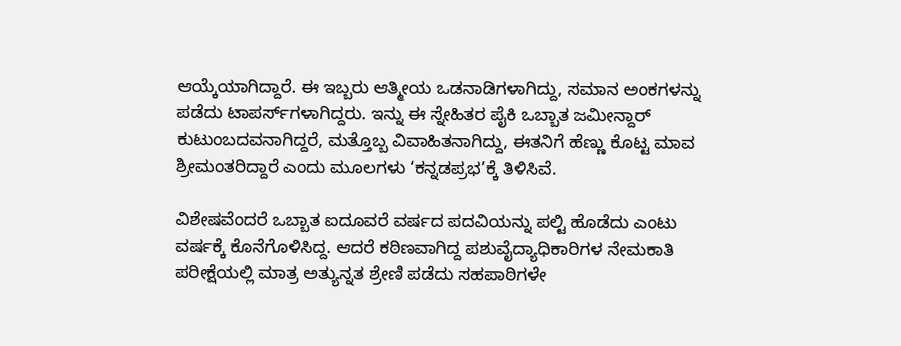ಆಯ್ಕೆಯಾಗಿದ್ದಾರೆ. ಈ ಇಬ್ಬರು ಆತ್ಮೀಯ ಒಡನಾಡಿಗಳಾಗಿದ್ದು, ಸಮಾನ ಅಂಕಗಳನ್ನು ಪಡೆದು ಟಾಪರ್ಸ್‌ಗಳಾಗಿದ್ದರು. ಇನ್ನು ಈ ಸ್ನೇಹಿತರ ಪೈಕಿ ಒಬ್ಬಾತ ಜಮೀನ್ದಾರ್‌ ಕುಟುಂಬದವನಾಗಿದ್ದರೆ, ಮತ್ತೊಬ್ಬ ವಿವಾಹಿತನಾಗಿದ್ದು, ಈತನಿಗೆ ಹೆಣ್ಣು ಕೊಟ್ಟ ಮಾವ ಶ್ರೀಮಂತರಿದ್ದಾರೆ ಎಂದು ಮೂಲಗಳು ‘ಕನ್ನಡಪ್ರಭ’ಕ್ಕೆ ತಿಳಿಸಿವೆ.

ವಿಶೇಷವೆಂದರೆ ಒಬ್ಬಾತ ಐದೂವರೆ ವರ್ಷದ ಪದವಿಯನ್ನು ಪಲ್ಟಿ ಹೊಡೆದು ಎಂಟು ವರ್ಷಕ್ಕೆ ಕೊನೆಗೊಳಿಸಿದ್ದ. ಆದರೆ ಕಠಿಣವಾಗಿದ್ದ ಪಶುವೈದ್ಯಾಧಿಕಾರಿಗಳ ನೇಮಕಾತಿ ಪರೀಕ್ಷೆಯಲ್ಲಿ ಮಾತ್ರ ಅತ್ಯುನ್ನತ ಶ್ರೇಣಿ ಪಡೆದು ಸಹಪಾಠಿಗಳೇ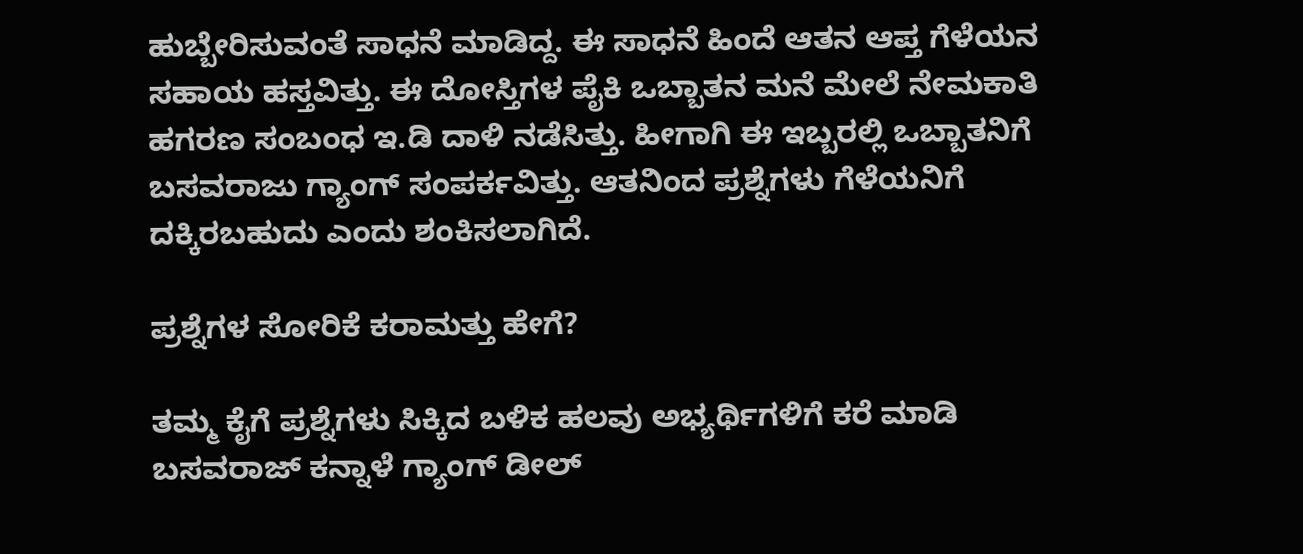ಹುಬ್ಬೇರಿಸುವಂತೆ ಸಾಧನೆ ಮಾಡಿದ್ದ. ಈ ಸಾಧನೆ ಹಿಂದೆ ಆತನ ಆಪ್ತ ಗೆಳೆಯನ ಸಹಾಯ ಹಸ್ತವಿತ್ತು. ಈ ದೋಸ್ತಿಗಳ ಪೈಕಿ ಒಬ್ಬಾತನ ಮನೆ ಮೇಲೆ ನೇಮಕಾತಿ ಹಗರಣ ಸಂಬಂಧ ಇ.ಡಿ ದಾಳಿ ನಡೆಸಿತ್ತು. ಹೀಗಾಗಿ ಈ ಇಬ್ಬರಲ್ಲಿ ಒಬ್ಬಾತನಿಗೆ ಬಸವರಾಜು ಗ್ಯಾಂಗ್ ಸಂಪರ್ಕವಿತ್ತು. ಆತನಿಂದ ಪ್ರಶ್ನೆಗಳು ಗೆಳೆಯನಿಗೆ ದಕ್ಕಿರಬಹುದು ಎಂದು ಶಂಕಿಸಲಾಗಿದೆ.

ಪ್ರಶ್ನೆಗಳ ಸೋರಿಕೆ ಕರಾಮತ್ತು ಹೇಗೆ?

ತಮ್ಮ ಕೈಗೆ ಪ್ರಶ್ನೆಗಳು ಸಿಕ್ಕಿದ ಬಳಿಕ ಹಲವು ಅಭ್ಯರ್ಥಿಗಳಿಗೆ ಕರೆ ಮಾಡಿ ಬಸವರಾಜ್ ಕನ್ನಾಳೆ ಗ್ಯಾಂಗ್ ಡೀಲ್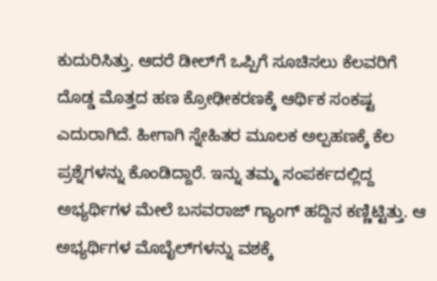ಕುದುರಿಸಿತ್ತು. ಆದರೆ ಡೀಲ್‌ಗೆ ಒಪ್ಪಿಗೆ ಸೂಚಿಸಲು ಕೆಲವರಿಗೆ ದೊಡ್ಡ ಮೊತ್ತದ ಹಣ ಕ್ರೋಢೀಕರಣಕ್ಕೆ ಆರ್ಥಿಕ ಸಂಕಷ್ಟ ಎದುರಾಗಿದೆ. ಹೀಗಾಗಿ ಸ್ನೇಹಿತರ ಮೂಲಕ ಅಲ್ಪಹಣಕ್ಕೆ ಕೆಲ ಪ್ರಶ್ನೆಗಳನ್ನು ಕೊಂಡಿದ್ದಾರೆ. ಇನ್ನು ತಮ್ಮ ಸಂಪರ್ಕದಲ್ಲಿದ್ದ ಅಭ್ಯರ್ಥಿಗಳ ಮೇಲೆ ಬಸವರಾಜ್ ಗ್ಯಾಂಗ್ ಹದ್ದಿನ ಕಣ್ಣಿಟ್ಟಿತ್ತು. ಆ ಅಭ್ಯರ್ಥಿಗಳ ಮೊಬೈಲ್‌ಗಳನ್ನು ವಶಕ್ಕೆ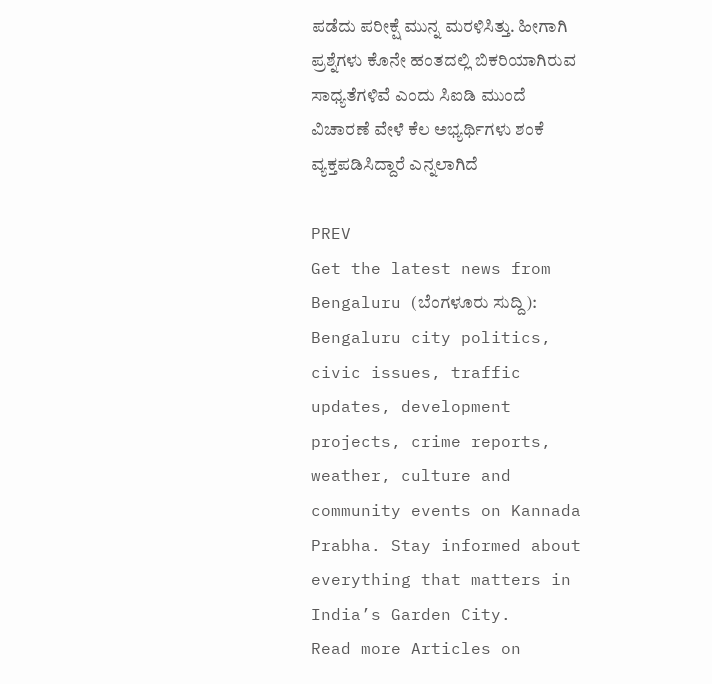ಪಡೆದು ಪರೀಕ್ಷೆ ಮುನ್ನ ಮರಳಿಸಿತ್ತು. ಹೀಗಾಗಿ ಪ್ರಶ್ನೆಗಳು ಕೊನೇ ಹಂತದಲ್ಲಿ ಬಿಕರಿಯಾಗಿರುವ ಸಾಧ್ಯತೆಗಳಿವೆ ಎಂದು ಸಿಐಡಿ ಮುಂದೆ ವಿಚಾರಣೆ ವೇಳೆ ಕೆಲ ಅಭ್ಯರ್ಥಿಗಳು ಶಂಕೆ ವ್ಯಕ್ತಪಡಿಸಿದ್ದಾರೆ ಎನ್ನಲಾಗಿದೆ

PREV
Get the latest news from Bengaluru (ಬೆಂಗಳೂರು ಸುದ್ದಿ): Bengaluru city politics, civic issues, traffic updates, development projects, crime reports, weather, culture and community events on Kannada Prabha. Stay informed about everything that matters in India’s Garden City.
Read more Articles on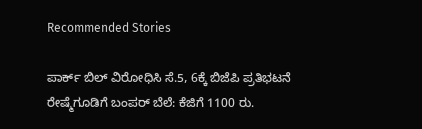Recommended Stories

ಪಾರ್ಕ್‌ ಬಿಲ್‌ ವಿರೋಧಿಸಿ ಸೆ.5, 6ಕ್ಕೆ ಬಿಜೆಪಿ ಪ್ರತಿಭಟನೆ
ರೇಷ್ಮೆಗೂಡಿಗೆ ಬಂಪರ್ ಬೆಲೆ: ಕೆಜಿಗೆ 1100 ರು.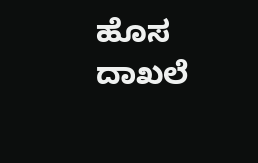ಹೊಸ ದಾಖಲೆ